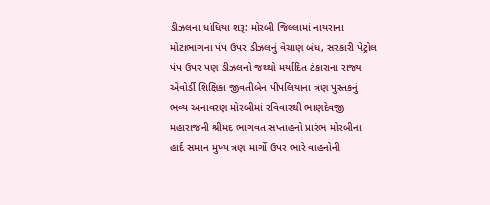ડીઝલના ધાંધિયા શરૂ: મોરબી જિલ્લામાં નાયરાના મોટાભાગના પંપ ઉપર ડીઝલનું વેચાણ બંધ, સરકારી પેટ્રોલ પંપ ઉપર પણ ડીઝલનો જથ્થો મર્યાદિત ટંકારાના રાજ્ય એવોર્ડી શિક્ષિકા જીવતીબેન પીપલિયાના ત્રણ પુસ્તકનું ભવ્ય અનાવરણ મોરબીમાં રવિવારથી ભાણદેવજી મહારાજની શ્રીમદ ભાગવત સપ્તાહનો પ્રારંભ મોરબીના હાર્દ સમાન મુખ્ય ત્રણ માર્ગો ઉપર ભારે વાહનોની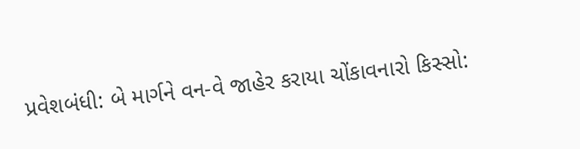પ્રવેશબંધી: બે માર્ગને વન-વે જાહેર કરાયા ચોંકાવનારો કિસ્સો: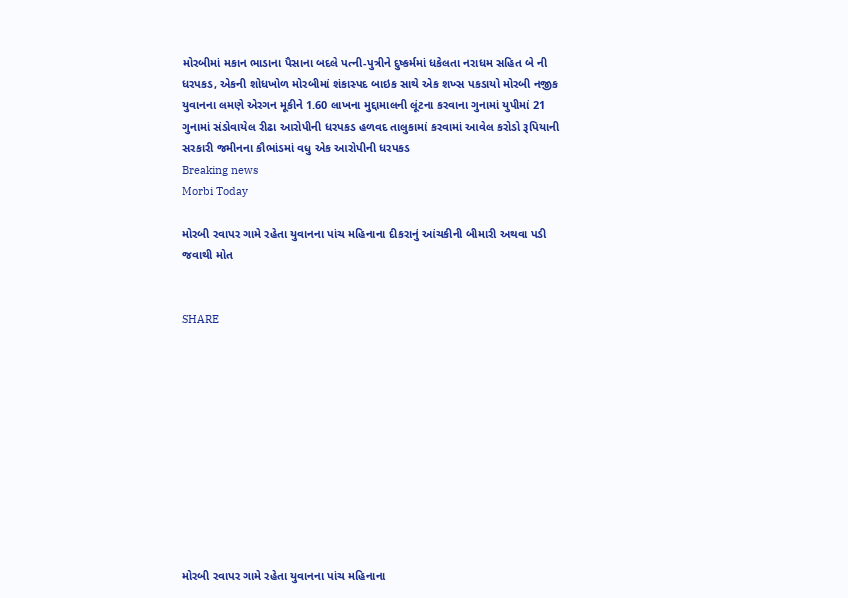મોરબીમાં મકાન ભાડાના પૈસાના બદલે પત્ની-પુત્રીને દુષ્કર્મમાં ધકેલતા નરાધમ સહિત બે ની ધરપકડ, એકની શોધખોળ મોરબીમાં શંકાસ્પદ બાઇક સાથે એક શખ્સ પકડાયો મોરબી નજીક યુવાનના લમણે એરગન મૂકીને 1.60 લાખના મુદ્દામાલની લૂંટના કરવાના ગુનામાં યુપીમાં 21 ગુનામાં સંડોવાયેલ રીઢા આરોપીની ધરપકડ હળવદ તાલુકામાં કરવામાં આવેલ કરોડો રૂપિયાની સરકારી જમીનના કૌભાંડમાં વધુ એક આરોપીની ધરપકડ
Breaking news
Morbi Today

મોરબી રવાપર ગામે રહેતા યુવાનના પાંચ મહિનાના દીકરાનું આંચકીની બીમારી અથવા પડી જવાથી મોત


SHARE











મોરબી રવાપર ગામે રહેતા યુવાનના પાંચ મહિનાના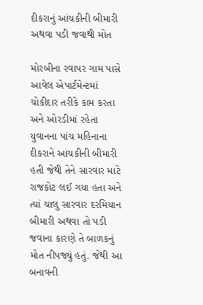દીકરાનું આંચકીની બીમારી અથવા પડી જવાથી મોત

મોરબીના રવાપર ગામ પાસે આવેલ એપાર્ટમેન્ટમાં ચોકીદાર તરીકે કામ કરતા અને ઓરડીમાં રહેતા યુવાનના પાંચ મહિનાના દીકરાને આંચકીની બીમારી હતી જેથી તેને સારવાર માટે રાજકોટ લઈ ગયા હતા અને ત્યાં ચાલુ સારવાર દરમિયાન બીમારી અથવા તો પડી જવાના કારણે તે બાળકનું મોત નીપજ્યું હતું. જેથી આ બનાવની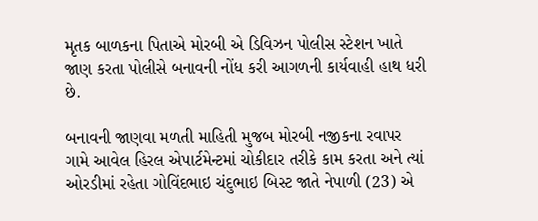મૃતક બાળકના પિતાએ મોરબી એ ડિવિઝન પોલીસ સ્ટેશન ખાતે જાણ કરતા પોલીસે બનાવની નોંધ કરી આગળની કાર્યવાહી હાથ ધરી છે.

બનાવની જાણવા મળતી માહિતી મુજબ મોરબી નજીકના રવાપર ગામે આવેલ હિરલ એપાર્ટમેન્ટમાં ચોકીદાર તરીકે કામ કરતા અને ત્યાં ઓરડીમાં રહેતા ગોવિંદભાઇ ચંદુભાઇ બિસ્ટ જાતે નેપાળી (23) એ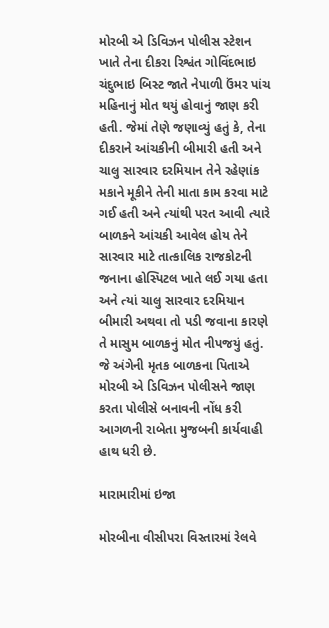મોરબી એ ડિવિઝન પોલીસ સ્ટેશન ખાતે તેના દીકરા રિશ્વંત ગોવિંદભાઇ ચંદુભાઇ બિસ્ટ જાતે નેપાળી ઉંમર પાંચ મહિનાનું મોત થયું હોવાનું જાણ કરી હતી. જેમાં તેણે જણાવ્યું હતું કે, તેના દીકરાને આંચકીની બીમારી હતી અને ચાલુ સારવાર દરમિયાન તેને રહેણાંક મકાને મૂકીને તેની માતા કામ કરવા માટે ગઈ હતી અને ત્યાંથી પરત આવી ત્યારે બાળકને આંચકી આવેલ હોય તેને સારવાર માટે તાત્કાલિક રાજકોટની જનાના હોસ્પિટલ ખાતે લઈ ગયા હતા અને ત્યાં ચાલુ સારવાર દરમિયાન બીમારી અથવા તો પડી જવાના કારણે તે માસુમ બાળકનું મોત નીપજયું હતું. જે અંગેની મૃતક બાળકના પિતાએ મોરબી એ ડિવિઝન પોલીસને જાણ કરતા પોલીસે બનાવની નોંધ કરી આગળની રાબેતા મુજબની કાર્યવાહી હાથ ધરી છે.

મારામારીમાં ઇજા

મોરબીના વીસીપરા વિસ્તારમાં રેલવે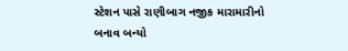સ્ટેશન પાસે રાણીબાગ નજીક મારામારીનો બનાવ બન્યો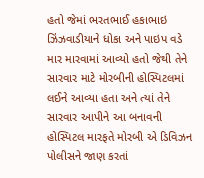હતો જેમાં ભરતભાઈ હકાભાઇ ઝિંઝવાડીયાને ધોકા અને પાઇપ વડે માર મારવામાં આવ્યો હતો જેથી તેને સારવાર માટે મોરબીની હોસ્પિટલમાં લઈને આવ્યા હતા અને ત્યાં તેને સારવાર આપીને આ બનાવની હોસ્પિટલ મારફતે મોરબી એ ડિવિઝન પોલીસને જાણ કરતાં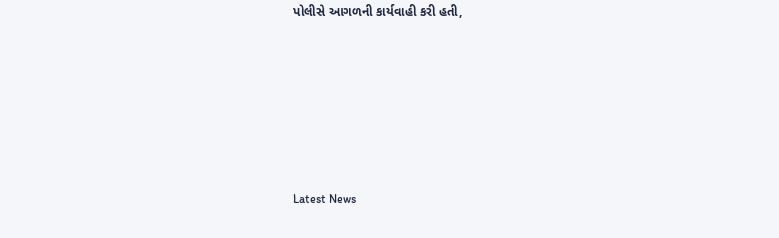પોલીસે આગળની કાર્યવાહી કરી હતી,






Latest News